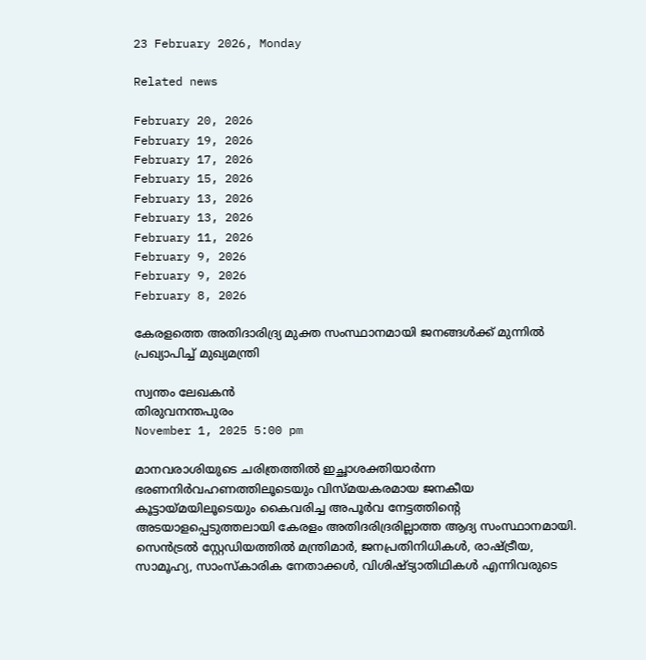23 February 2026, Monday

Related news

February 20, 2026
February 19, 2026
February 17, 2026
February 15, 2026
February 13, 2026
February 13, 2026
February 11, 2026
February 9, 2026
February 9, 2026
February 8, 2026

കേരളത്തെ അതിദാരിദ്ര്യ മുക്ത സംസ്ഥാനമായി ജനങ്ങൾക്ക് മുന്നിൽ പ്രഖ്യാപിച്ച് മുഖ്യമന്ത്രി

സ്വന്തം ലേഖകൻ
തിരുവനന്തപുരം
November 1, 2025 5:00 pm

മാനവരാശിയുടെ ചരിത്രത്തില്‍ ഇച്ഛാശക്തിയാര്‍ന്ന ഭരണനിര്‍വഹണത്തിലൂടെയും വിസ്മയകരമായ ജനകീയ കൂട്ടായ്മയിലൂടെയും കൈവരിച്ച അപൂര്‍വ നേട്ടത്തിന്റെ അടയാളപ്പെടുത്തലായി കേരളം അതിദരിദ്രരില്ലാത്ത ആദ്യ സംസ്ഥാനമായി. സെന്‍ട്രല്‍ സ്റ്റേഡിയത്തില്‍ മന്ത്രിമാര്‍, ജനപ്രതിനിധികള്‍, രാഷ്ട്രീയ, സാമൂഹ്യ, സാംസ്കാരിക നേതാക്കള്‍, വിശിഷ്ട്യാതിഥികള്‍ എന്നിവരുടെ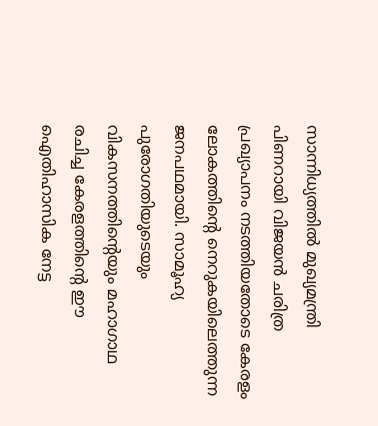സാന്നിധ്യത്തില്‍ മുഖ്യമന്ത്രി പിണറായി വിജയന്‍ ചരിത്ര പ്രഖ്യാപനം നടത്തിയതോടെ കേരളം ലോകത്തിന്റെ നെറുകയിലെത്തുന്ന ജനപഥമായി. സാമൂഹ്യ പുരോഗതിയുടെയും വികസനത്തിന്റെയും മഹാഗാഥ രചിച്ച കേരളത്തിന്റെ ഈ ഐതിഹാസിക നേട്ട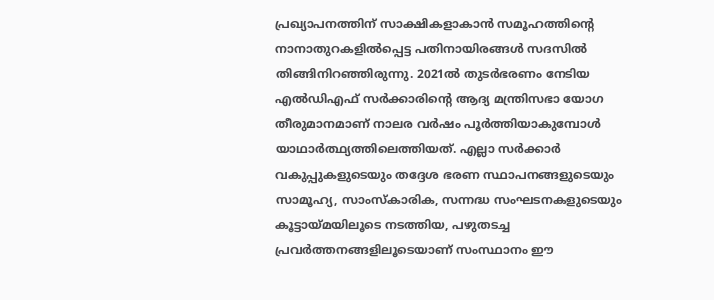പ്രഖ്യാപനത്തിന് സാക്ഷികളാകാന്‍ സമൂഹത്തിന്റെ നാനാതുറകളില്‍പ്പെട്ട പതിനായിരങ്ങള്‍ സദസില്‍ തിങ്ങിനിറഞ്ഞിരുന്നു. 2021ല്‍ തുടര്‍ഭരണം നേടിയ എല്‍ഡിഎഫ് സര്‍ക്കാരിന്റെ ആദ്യ മന്ത്രിസഭാ യോഗ തീരുമാനമാണ് നാലര വര്‍ഷം പൂര്‍ത്തിയാകുമ്പോള്‍ യാഥാര്‍ത്ഥ്യത്തിലെത്തിയത്. എല്ലാ സര്‍ക്കാര്‍ വകുപ്പുകളുടെയും തദ്ദേശ ഭരണ സ്ഥാപനങ്ങളുടെയും സാമൂഹ്യ, സാംസ്കാരിക, സന്നദ്ധ സംഘടനകളുടെയും കൂട്ടായ്മയിലൂടെ നടത്തിയ, പഴുതടച്ച പ്രവര്‍ത്തനങ്ങളിലൂടെയാണ് സംസ്ഥാനം ഈ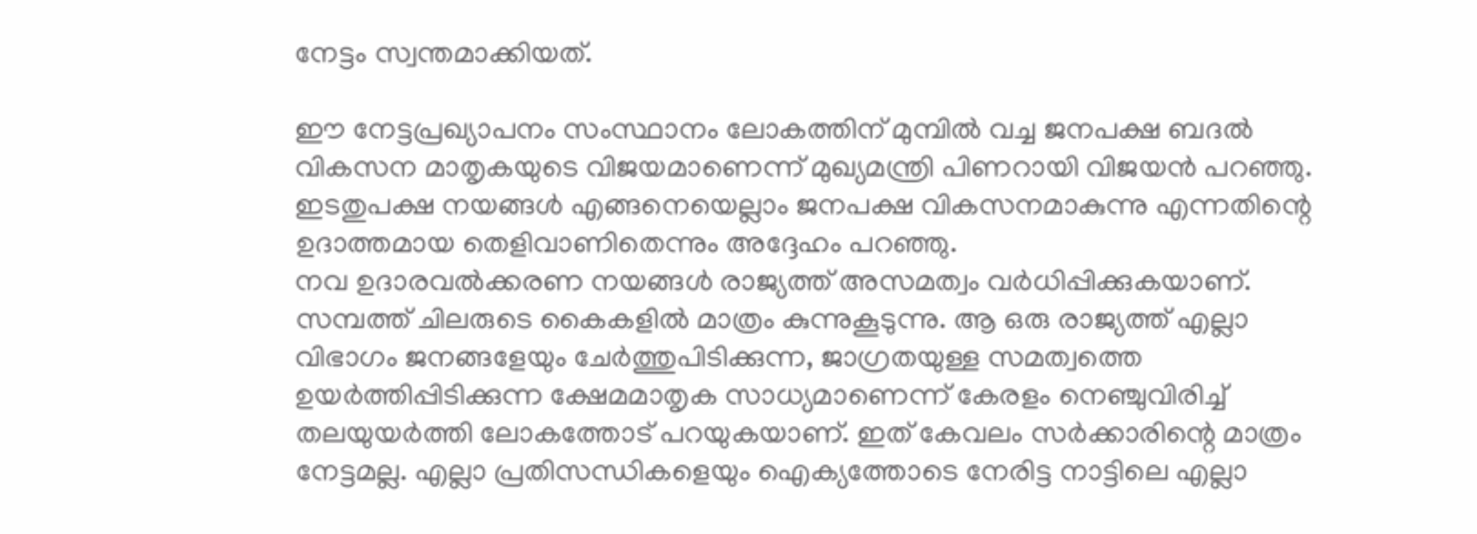നേട്ടം സ്വന്തമാക്കിയത്.

ഈ നേട്ടപ്രഖ്യാപനം സംസ്ഥാനം ലോകത്തിന് മുമ്പില്‍ വച്ച ജനപക്ഷ ബദല്‍ വികസന മാതൃകയുടെ വിജയമാണെന്ന് മുഖ്യമന്ത്രി പിണറായി വിജയൻ പറഞ്ഞു. ഇടതുപക്ഷ നയങ്ങള്‍ എങ്ങനെയെല്ലാം ജനപക്ഷ വികസനമാകുന്നു എന്നതിന്റെ ഉദാത്തമായ തെളിവാണിതെന്നും അദ്ദേഹം പറഞ്ഞു.
നവ ഉദാരവല്‍ക്കരണ നയങ്ങള്‍ രാജ്യത്ത് അസമത്വം വര്‍ധിപ്പിക്കുകയാണ്. സമ്പത്ത് ചിലരുടെ കൈകളില്‍ മാത്രം കുന്നുകൂടുന്നു. ആ ഒരു രാജ്യത്ത് എല്ലാ വിഭാഗം ജനങ്ങളേയും ചേര്‍ത്തുപിടിക്കുന്ന, ജാഗ്രതയുള്ള സമത്വത്തെ ഉയര്‍ത്തിപ്പിടിക്കുന്ന ക്ഷേമമാതൃക സാധ്യമാണെന്ന് കേരളം നെഞ്ചുവിരിച്ച് തലയുയര്‍ത്തി ലോകത്തോട് പറയുകയാണ്. ഇത് കേവലം സര്‍ക്കാരിന്റെ മാത്രം നേട്ടമല്ല. എല്ലാ പ്രതിസന്ധികളെയും ഐക്യത്തോടെ നേരിട്ട നാട്ടിലെ എല്ലാ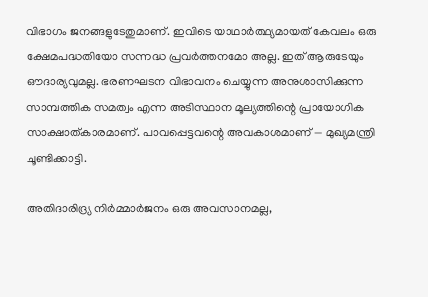വിഭാഗം ജനങ്ങളുടേതുമാണ്. ഇവിടെ യാഥാര്‍ത്ഥ്യമായത് കേവലം ഒരു ക്ഷേമപദ്ധതിയോ സന്നദ്ധ പ്രവര്‍ത്തനമോ അല്ല. ഇത് ആരുടേയും ഔദാര്യവുമല്ല. ഭരണഘടന വിഭാവനം ചെയ്യുന്ന അനുശാസിക്കുന്ന സാമ്പത്തിക സമത്വം എന്ന അടിസ്ഥാന മൂല്യത്തിന്റെ പ്രായോഗിക സാക്ഷാത്കാരമാണ്. പാവപ്പെട്ടവന്റെ അവകാശമാണ് — മുഖ്യമന്ത്രി ചൂണ്ടിക്കാട്ടി.

അതിദാരിദ്ര്യ നിര്‍മ്മാര്‍ജനം ഒരു അവസാനമല്ല,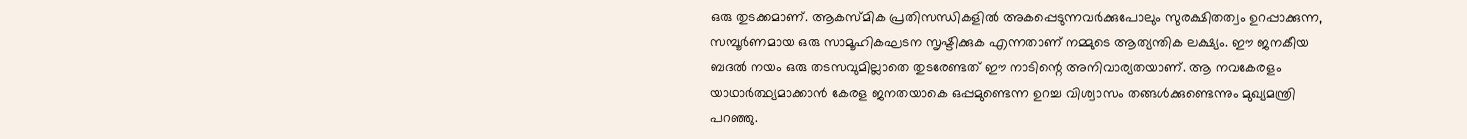ഒരു തുടക്കമാണ്. ആകസ്മിക പ്രതിസന്ധികളില്‍ അകപ്പെടുന്നവര്‍ക്കുപോലും സുരക്ഷിതത്വം ഉറപ്പാക്കുന്ന, സമ്പൂര്‍ണമായ ഒരു സാമൂഹികഘടന സൃഷ്ടിക്കുക എന്നതാണ് നമ്മുടെ ആത്യന്തിക ലക്ഷ്യം. ഈ ജനകീയ ബദല്‍ നയം ഒരു തടസവുമില്ലാതെ തുടരേണ്ടത് ഈ നാടിന്റെ അനിവാര്യതയാണ്. ആ നവകേരളം യാഥാര്‍ത്ഥ്യമാക്കാന്‍ കേരള ജനതയാകെ ഒപ്പമുണ്ടെന്ന ഉറച്ച വിശ്വാസം തങ്ങള്‍ക്കുണ്ടെന്നും മുഖ്യമന്ത്രി പറഞ്ഞു.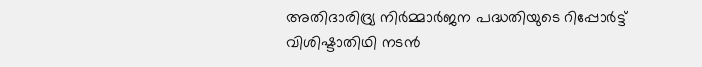അതിദാരിദ്ര്യ നിര്‍മ്മാര്‍ജന പദ്ധതിയുടെ റിപ്പോര്‍ട്ട് വിശിഷ്ടാതിഥി നടൻ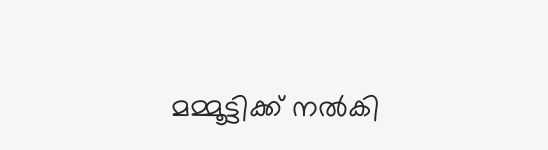മമ്മൂട്ടിക്ക് നല്‍കി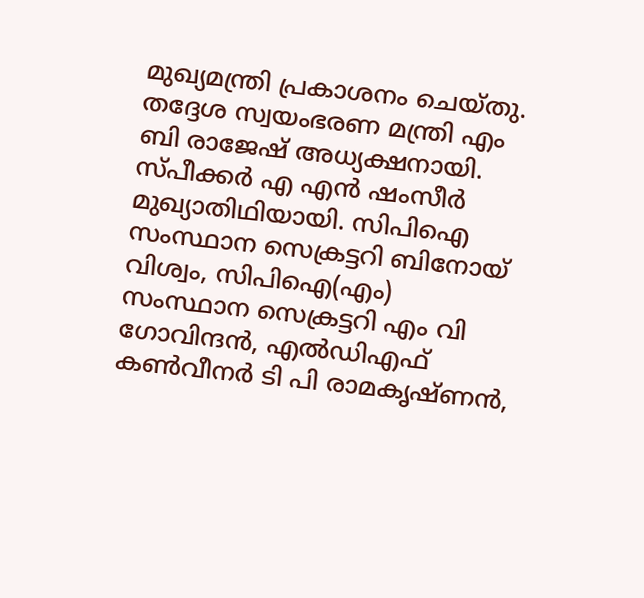മുഖ്യമന്ത്രി പ്രകാശനം ചെയ്തു. തദ്ദേശ സ്വയംഭരണ മന്ത്രി എം ബി രാജേഷ് അധ്യക്ഷനായി. സ്പീക്കര്‍ എ എൻ ഷംസീര്‍ മുഖ്യാതിഥിയായി. സിപിഐ സംസ്ഥാന സെക്രട്ടറി ബിനോയ് വിശ്വം, സിപിഐ(എം) സംസ്ഥാന സെക്രട്ടറി എം വി ഗോവിന്ദൻ, എല്‍ഡിഎഫ് കണ്‍വീനര്‍ ടി പി രാമകൃഷ്ണൻ,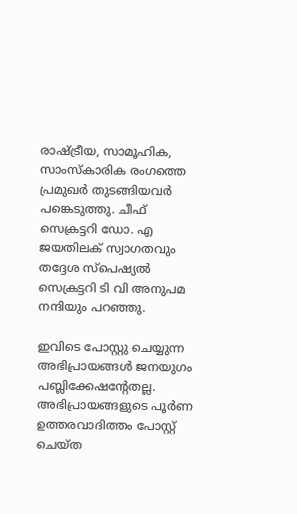രാഷ്ട്രീയ, സാമൂഹിക, സാംസ്കാരിക രംഗത്തെ പ്രമുഖര്‍ തുടങ്ങിയവര്‍ പങ്കെടുത്തു. ചീഫ് സെക്രട്ടറി ഡോ. എ ജയതിലക് സ്വാഗതവും തദ്ദേശ സ്പെഷ്യൽ സെക്രട്ടറി ടി വി അനുപമ നന്ദിയും പറഞ്ഞു.

ഇവിടെ പോസ്റ്റു ചെയ്യുന്ന അഭിപ്രായങ്ങള്‍ ജനയുഗം പബ്ലിക്കേഷന്റേതല്ല. അഭിപ്രായങ്ങളുടെ പൂര്‍ണ ഉത്തരവാദിത്തം പോസ്റ്റ് ചെയ്ത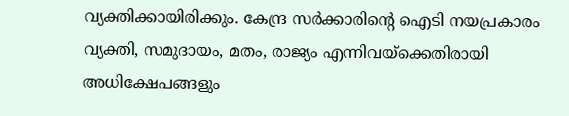വ്യക്തിക്കായിരിക്കും. കേന്ദ്ര സര്‍ക്കാരിന്റെ ഐടി നയപ്രകാരം വ്യക്തി, സമുദായം, മതം, രാജ്യം എന്നിവയ്‌ക്കെതിരായി അധിക്ഷേപങ്ങളും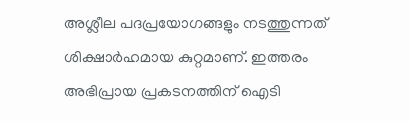അശ്ലീല പദപ്രയോഗങ്ങളും നടത്തുന്നത് ശിക്ഷാര്‍ഹമായ കുറ്റമാണ്. ഇത്തരം അഭിപ്രായ പ്രകടനത്തിന് ഐടി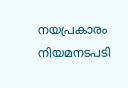നയപ്രകാരം നിയമനടപടി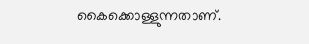കൈക്കൊള്ളുന്നതാണ്.